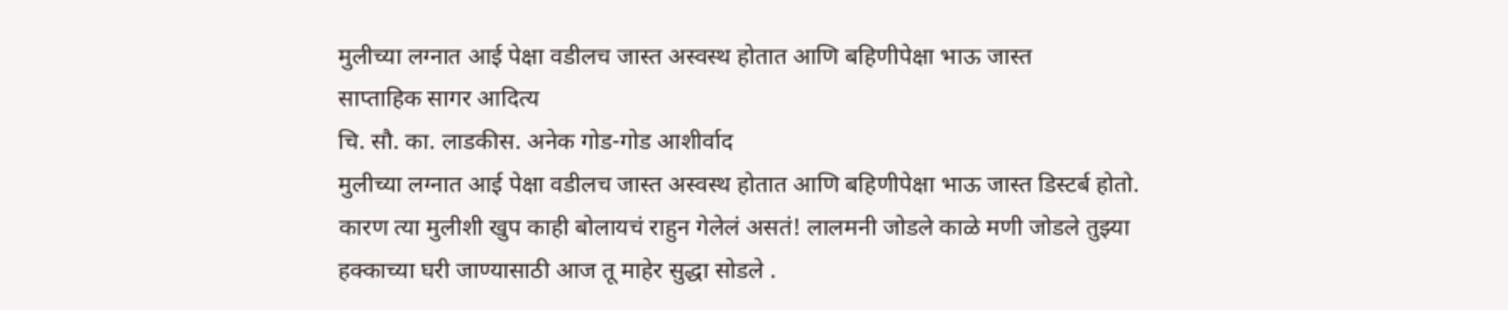मुलीच्या लग्नात आई पेक्षा वडीलच जास्त अस्वस्थ होतात आणि बहिणीपेक्षा भाऊ जास्त
साप्ताहिक सागर आदित्य
चि. सौ. का. लाडकीस. अनेक गोड-गोड आशीर्वाद
मुलीच्या लग्नात आई पेक्षा वडीलच जास्त अस्वस्थ होतात आणि बहिणीपेक्षा भाऊ जास्त डिस्टर्ब होतो. कारण त्या मुलीशी खुप काही बोलायचं राहुन गेलेलं असतं! लालमनी जोडले काळे मणी जोडले तुझ्या हक्काच्या घरी जाण्यासाठी आज तू माहेर सुद्धा सोडले .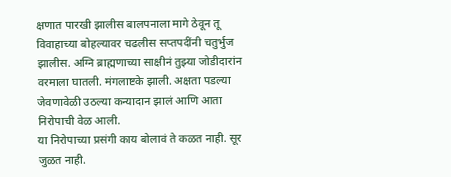क्षणात पारखी झालीस बालपनाला मागे ठेवून तू विवाहाच्या बोहल्यावर चढलीस सप्तपदींनी चतुर्भुज झालीस. अग्नि ब्राह्मणाच्या साक्षीनं तुझ्या जोडीदारांन वरमाला घातली. मंगलाष्टके झाली. अक्षता पडल्या जेवणावेळी उठल्या कन्यादान झालं आणि आता निरोपाची वेळ आली.
या निरोपाच्या प्रसंगी काय बोलावं ते कळत नाही. सूर जुळत नाही.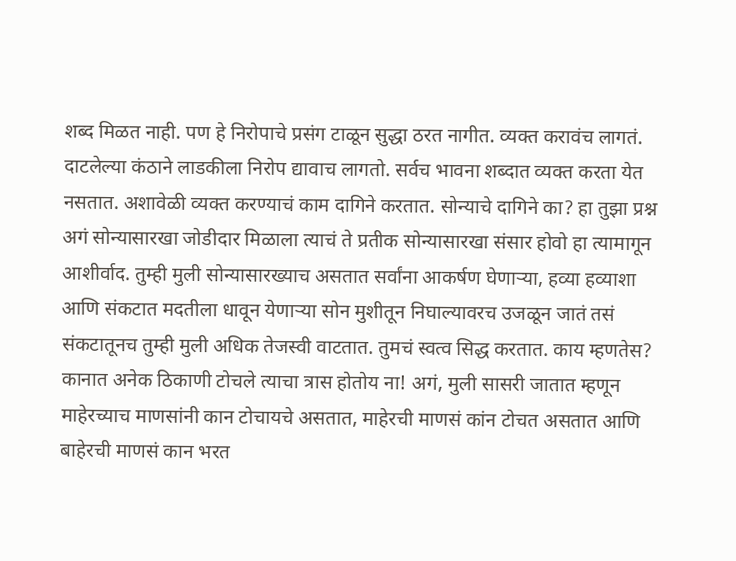शब्द मिळत नाही. पण हे निरोपाचे प्रसंग टाळून सुद्धा ठरत नागीत. व्यक्त करावंच लागतं. दाटलेल्या कंठाने लाडकीला निरोप द्यावाच लागतो. सर्वच भावना शब्दात व्यक्त करता येत नसतात. अशावेळी व्यक्त करण्याचं काम दागिने करतात. सोन्याचे दागिने का? हा तुझा प्रश्न अगं सोन्यासारखा जोडीदार मिळाला त्याचं ते प्रतीक सोन्यासारखा संसार होवो हा त्यामागून आशीर्वाद. तुम्ही मुली सोन्यासारख्याच असतात सर्वांना आकर्षण घेणाऱ्या, हव्या हव्याशा आणि संकटात मदतीला धावून येणाऱ्या सोन मुशीतून निघाल्यावरच उजळून जातं तसं संकटातूनच तुम्ही मुली अधिक तेजस्वी वाटतात. तुमचं स्वत्व सिद्ध करतात. काय म्हणतेस? कानात अनेक ठिकाणी टोचले त्याचा त्रास होतोय ना! अगं, मुली सासरी जातात म्हणून माहेरच्याच माणसांनी कान टोचायचे असतात, माहेरची माणसं कांन टोचत असतात आणि बाहेरची माणसं कान भरत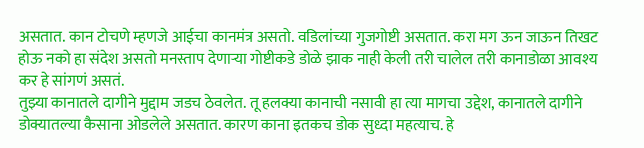असतात. कान टोचणे म्हणजे आईचा कानमंत्र असतो. वडिलांच्या गुजगोष्टी असतात. करा मग ऊन जाऊन तिखट होऊ नको हा संदेश असतो मनस्ताप देणाऱ्या गोष्टीकडे डोळे झाक नाही केली तरी चालेल तरी कानाडोळा आवश्य कर हे सांगणं असतं.
तुझ्या कानातले दागीने मुद्दाम जडच ठेवलेत. तू हलक्या कानाची नसावी हा त्या मागचा उद्देश, कानातले दागीने डोक्यातल्या कैसाना ओडलेले असतात. कारण काना इतकच डोक सुध्दा महत्याच. हे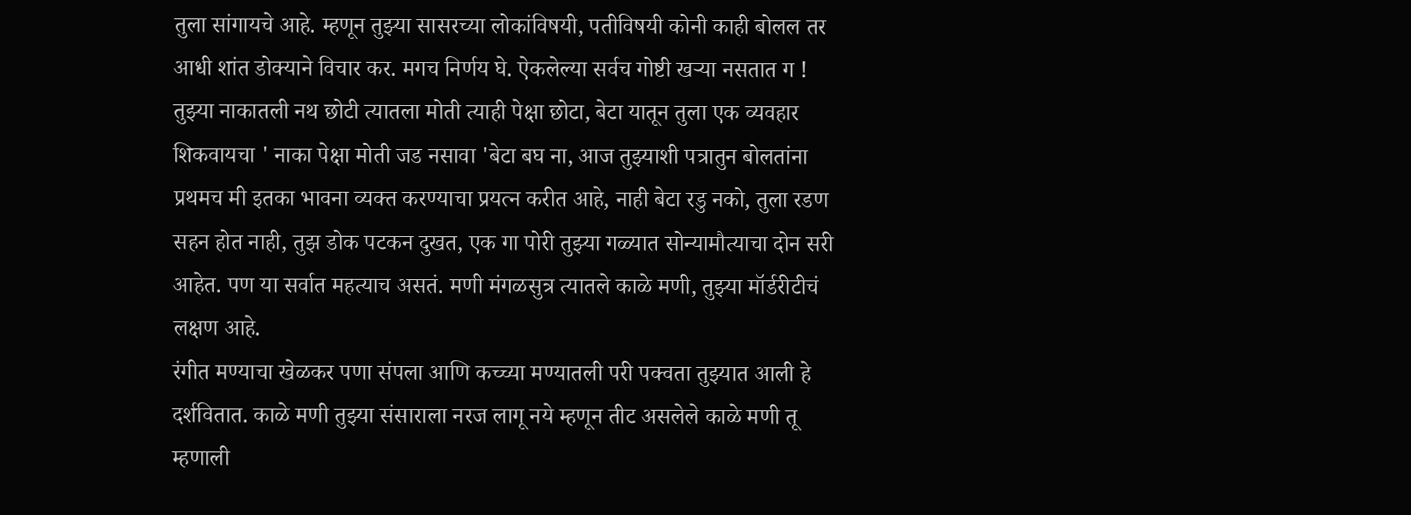तुला सांगायचे आहे. म्हणून तुझ्या सासरच्या लोकांविषयी, पतीविषयी कोनी काही बोलल तर आधी शांत डोक्याने विचार कर. मगच निर्णय घे. ऐकलेल्या सर्वच गोष्टी खऱ्या नसतात ग ! तुझ्या नाकातली नथ छोटी त्यातला मोती त्याही पेक्षा छोटा, बेटा यातून तुला एक व्यवहार शिकवायचा ' नाका पेक्षा मोती जड नसावा 'बेटा बघ ना, आज तुझ्याशी पत्रातुन बोलतांना प्रथमच मी इतका भावना व्यक्त करण्याचा प्रयत्न करीत आहे, नाही बेटा रडु नको, तुला रडण सहन होत नाही, तुझ डोक पटकन दुखत, एक गा पोरी तुझ्या गळ्यात सोन्यामौत्याचा दोन सरी आहेत. पण या सर्वात महत्याच असतं. मणी मंगळसुत्र त्यातले काळे मणी, तुझ्या मॉर्डरीटीचं लक्षण आहे.
रंगीत मण्याचा खेळकर पणा संपला आणि कच्च्या मण्यातली परी पक्वता तुझ्यात आली हे दर्शवितात. काळे मणी तुझ्या संसाराला नरज लागू नये म्हणून तीट असलेले काळे मणी तू म्हणाली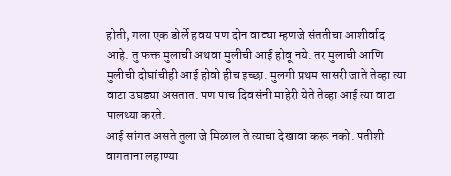होती, गला एक डोर्ले हवय पण दोन वाट्या म्हणजे संततीचा आशीर्वाद आहे. तु फक्त मुलाची अथवा मुलीची आई होवू नये. तर मुलाची आणि मुलीची दोघांचीही आई होवो हीच इच्छा. मुलगी प्रथम सासरी जाते तेव्हा त्या वाटा उघड्या असतात. पण पाच दिवसंनी माहेरी येते तेव्हा आई त्या वाटा पालथ्या करते.
आई सांगत असते तुला जे मिळाल ते त्याचा देखावा करू नको. पतीशी वागताना लहाण्या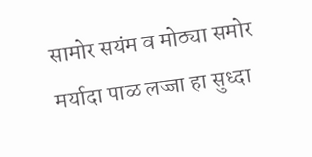सामोर सयंम व मोठ्या समोर मर्यादा पाळ लज्जा हा सुध्दा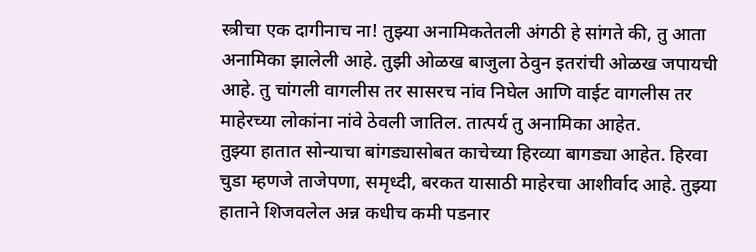स्त्रीचा एक दागीनाच ना! तुझ्या अनामिकतेतली अंगठी हे सांगते की, तु आता अनामिका झालेली आहे. तुझी ओळख बाजुला ठेवुन इतरांची ओळख जपायची आहे. तु चांगली वागलीस तर सासरच नांव निघेल आणि वाईट वागलीस तर माहेरच्या लोकांना नांवे ठेवली जातिल. तात्पर्य तु अनामिका आहेत.
तुझ्या हातात सोन्याचा बांगड्यासोबत काचेच्या हिरव्या बागड्या आहेत. हिरवा चुडा म्हणजे ताजेपणा, समृध्दी, बरकत यासाठी माहेरचा आशीर्वाद आहे. तुझ्या हाताने शिजवलेल अन्न कधीच कमी पडनार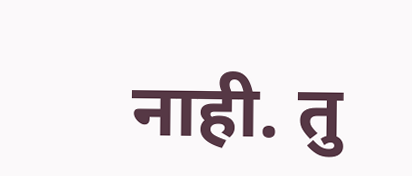नाही. तु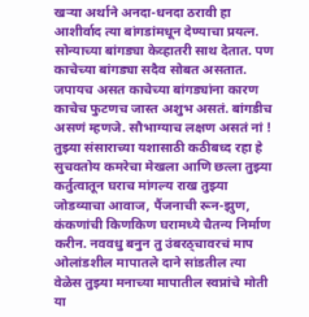खऱ्या अर्थाने अनदा-धनदा ठरावी हा आशीर्वाद त्या बांगडांमधून देण्याचा प्रयत्न.
सोन्याच्या बांगड्या केव्हातरी साथ देतात. पण काचेच्या बांगड्या सदैव सोबत असतात. जपायच असत काचेच्या बांगड्यांना कारण
काचेच फुटणच जास्त अशुभ असतं. बांगडीच असणं म्हणजे. सौभाग्याच लक्षण असतं नां !
तुझ्या संसाराच्या यशासाठी कठीबध्द रहा हे सुचवतोय कमरेचा मेखला आणि छत्ला तुझ्या कर्तुत्वातून घराच मांगल्य राख तुझ्या जोडव्याचा आवाज, पैंजनाची रून-झुण, कंकणांची किणकिण घरामध्ये चैतन्य निर्माण करीन. नववधु बनुन तु उंबरठ्चावरचं माप ओलांडशील मापातले दाने सांडतील त्या वेळेस तुझ्या मनाच्या मापातील स्वप्नांचे मोती या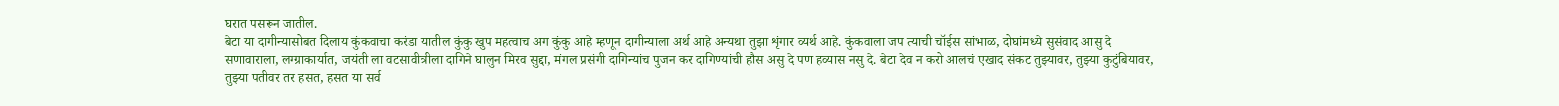घरात पसरून जातील.
बेटा या दागीन्यासोबत दिलाय कुंकवाचा करंडा यातील कुंकु खुप महत्वाच अग कुंकु आहे म्हणून दागीन्याला अर्थ आहे अन्यथा तुझा शृंगार व्यर्थ आहे. कुंकवाला जप त्याची चॉईस सांभाळ, दोघांमध्ये सुसंवाद आसु दे सणावाराला, लग्ग्राकार्यात, जयंती ला वटसावीत्रीला दागिने घालुन मिरव सुद्दा, मंगल प्रसंगी दागिन्यांच पुजन कर दागिण्यांची हौस असु दे पण हव्यास नसु दे. बेटा देव न करो आलचं एखाद संकट तुझ्यावर, तुझ्या कुटुंबियावर, तुझ्या पतीवर तर हसत, हसत या सर्व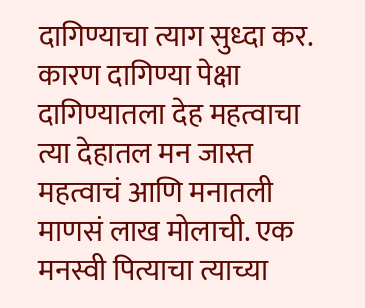दागिण्याचा त्याग सुध्दा कर. कारण दागिण्या पेक्षा दागिण्यातला देह महत्वाचा त्या देहातल मन जास्त महत्वाचं आणि मनातली माणसं लाख मोलाची. एक मनस्वी पित्याचा त्याच्या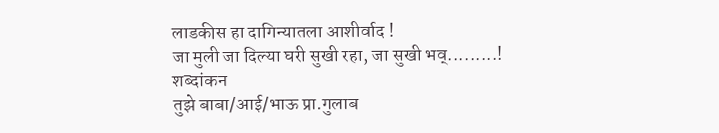लाडकीस हा दागिन्यातला आशीर्वाद !
जा मुली जा दिल्या घरी सुखी रहा, जा सुखी भव्.........!
शब्दांकन
तुझे बाबा/आई/भाऊ प्रा.गुलाब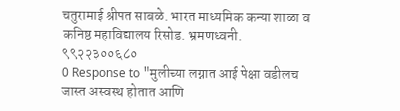चतुरामाई श्रीपत साबळे. भारत माध्यमिक कन्या शाळा व कनिष्ठ महाविद्यालय रिसोड. भ्रमणध्वनी. ९९२२३००६८०
0 Response to "मुलीच्या लग्नात आई पेक्षा वडीलच जास्त अस्वस्थ होतात आणि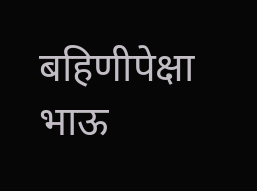बहिणीपेक्षा भाऊ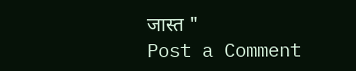जास्त "
Post a Comment